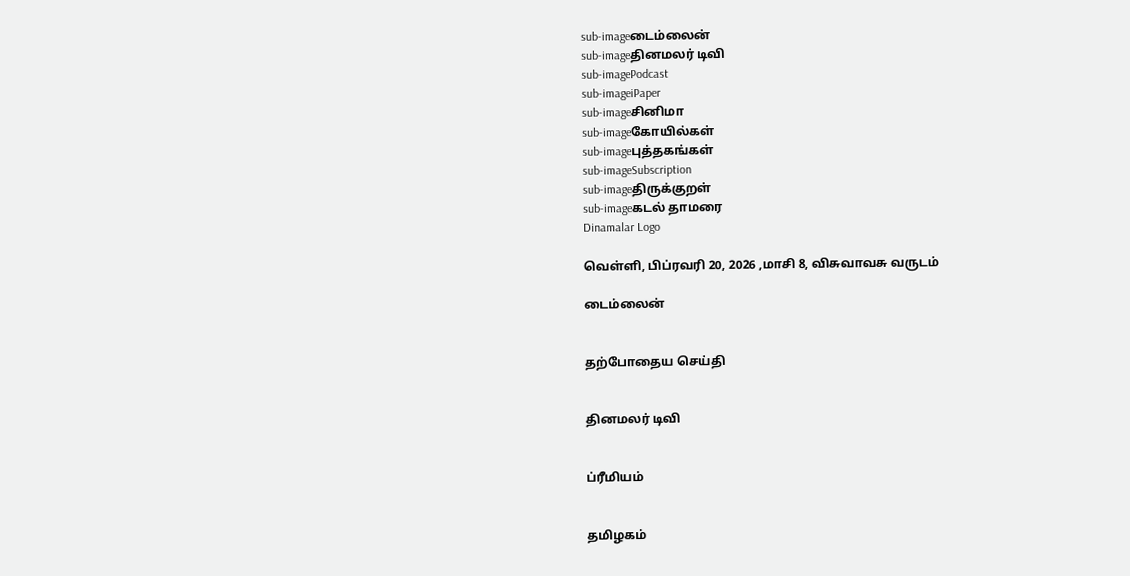sub-imageடைம்லைன்
sub-imageதினமலர் டிவி
sub-imagePodcast
sub-imageiPaper
sub-imageசினிமா
sub-imageகோயில்கள்
sub-imageபுத்தகங்கள்
sub-imageSubscription
sub-imageதிருக்குறள்
sub-imageகடல் தாமரை
Dinamalar Logo

வெள்ளி, பிப்ரவரி 20, 2026 ,மாசி 8, விசுவாவசு வருடம்

டைம்லைன்


தற்போதைய செய்தி


தினமலர் டிவி


ப்ரீமியம்


தமிழகம்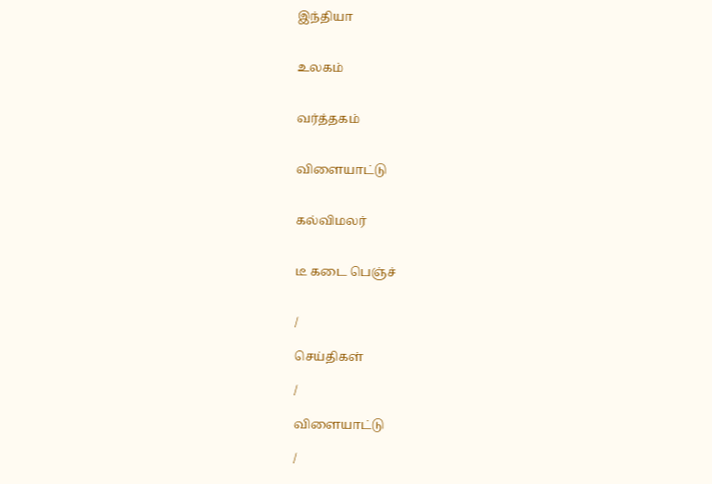இந்தியா


உலகம்


வர்த்தகம்


விளையாட்டு


கல்விமலர்


டீ கடை பெஞ்ச்


/

செய்திகள்

/

விளையாட்டு

/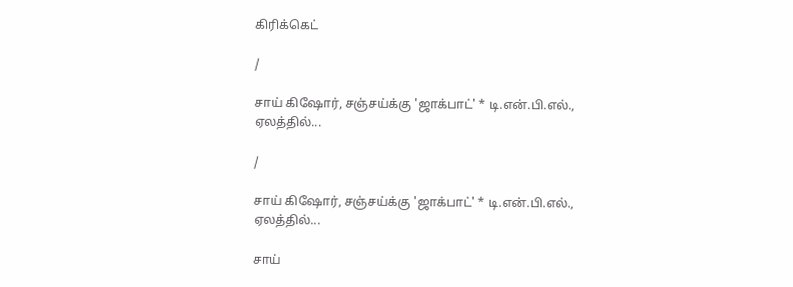கிரிக்கெட்

/

சாய் கிஷோர், சஞ்சய்க்கு 'ஜாக்பாட்' * டி.என்.பி.எல்., ஏலத்தில்...

/

சாய் கிஷோர், சஞ்சய்க்கு 'ஜாக்பாட்' * டி.என்.பி.எல்., ஏலத்தில்...

சாய்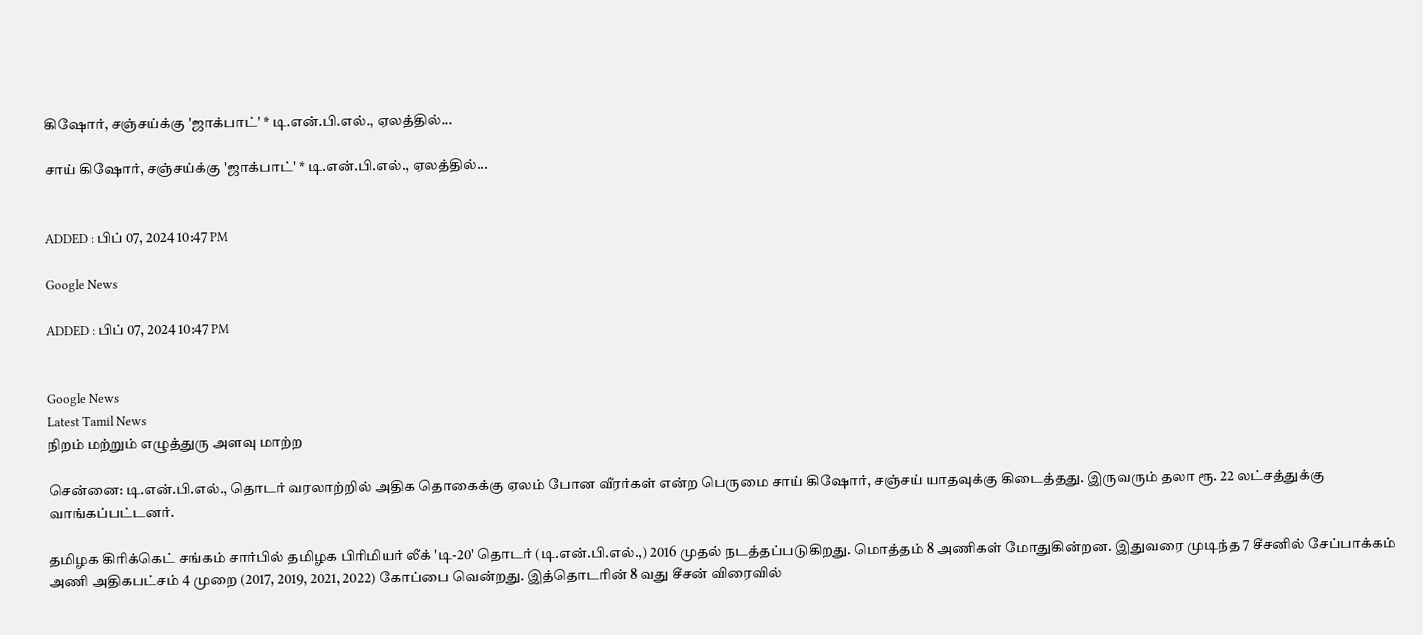கிஷோர், சஞ்சய்க்கு 'ஜாக்பாட்' * டி.என்.பி.எல்., ஏலத்தில்...

சாய் கிஷோர், சஞ்சய்க்கு 'ஜாக்பாட்' * டி.என்.பி.எல்., ஏலத்தில்...


ADDED : பிப் 07, 2024 10:47 PM

Google News

ADDED : பிப் 07, 2024 10:47 PM


Google News
Latest Tamil News
நிறம் மற்றும் எழுத்துரு அளவு மாற்ற

சென்னை: டி.என்.பி.எல்., தொடர் வரலாற்றில் அதிக தொகைக்கு ஏலம் போன வீரர்கள் என்ற பெருமை சாய் கிஷோர், சஞ்சய் யாதவுக்கு கிடைத்தது. இருவரும் தலா ரூ. 22 லட்சத்துக்கு வாங்கப்பட்டனர்.

தமிழக கிரிக்கெட் சங்கம் சார்பில் தமிழக பிரிமியர் லீக் 'டி-20' தொடர் (டி.என்.பி.எல்.,) 2016 முதல் நடத்தப்படுகிறது. மொத்தம் 8 அணிகள் மோதுகின்றன. இதுவரை முடிந்த 7 சீசனில் சேப்பாக்கம் அணி அதிகபட்சம் 4 முறை (2017, 2019, 2021, 2022) கோப்பை வென்றது. இத்தொடரின் 8 வது சீசன் விரைவில்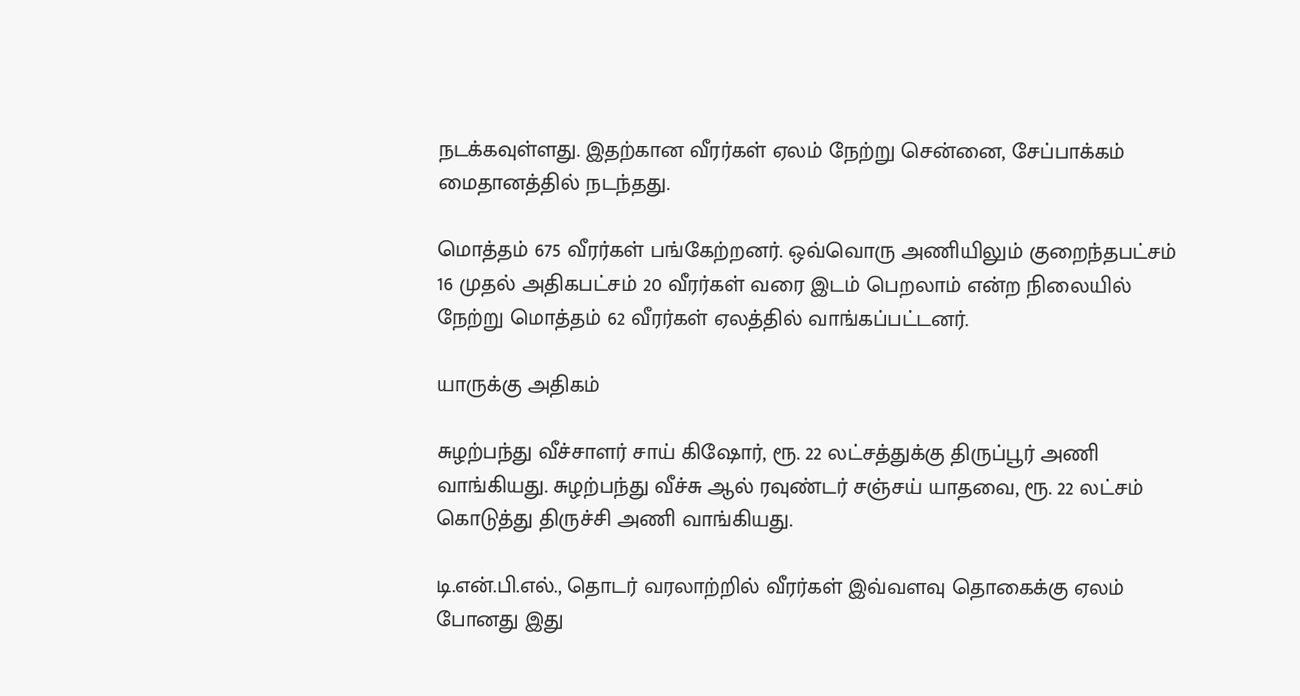நடக்கவுள்ளது. இதற்கான வீரர்கள் ஏலம் நேற்று சென்னை, சேப்பாக்கம் மைதானத்தில் நடந்தது.

மொத்தம் 675 வீரர்கள் பங்கேற்றனர். ஒவ்வொரு அணியிலும் குறைந்தபட்சம் 16 முதல் அதிகபட்சம் 20 வீரர்கள் வரை இடம் பெறலாம் என்ற நிலையில் நேற்று மொத்தம் 62 வீரர்கள் ஏலத்தில் வாங்கப்பட்டனர்.

யாருக்கு அதிகம்

சுழற்பந்து வீச்சாளர் சாய் கிஷோர், ரூ. 22 லட்சத்துக்கு திருப்பூர் அணி வாங்கியது. சுழற்பந்து வீச்சு ஆல் ரவுண்டர் சஞ்சய் யாதவை, ரூ. 22 லட்சம் கொடுத்து திருச்சி அணி வாங்கியது.

டி.என்.பி.எல்., தொடர் வரலாற்றில் வீரர்கள் இவ்வளவு தொகைக்கு ஏலம் போனது இது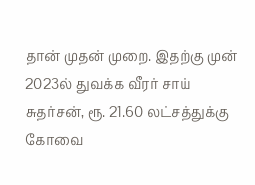தான் முதன் முறை. இதற்கு முன் 2023ல் துவக்க வீரர் சாய் சுதர்சன், ரூ. 21.60 லட்சத்துக்கு கோவை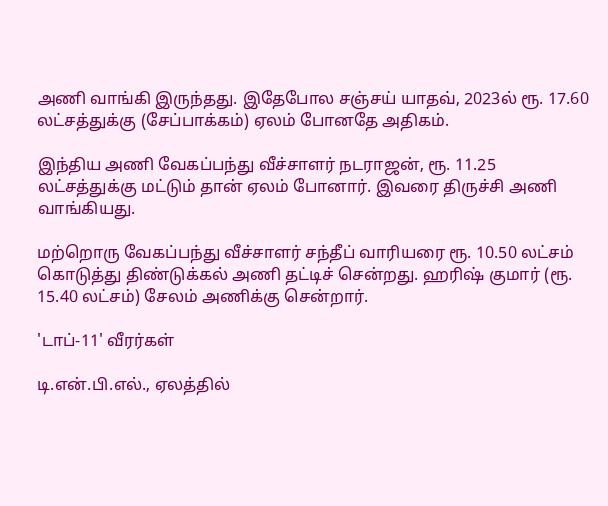அணி வாங்கி இருந்தது. இதேபோல சஞ்சய் யாதவ், 2023ல் ரூ. 17.60 லட்சத்துக்கு (சேப்பாக்கம்) ஏலம் போனதே அதிகம்.

இந்திய அணி வேகப்பந்து வீச்சாளர் நடராஜன், ரூ. 11.25 லட்சத்துக்கு மட்டும் தான் ஏலம் போனார். இவரை திருச்சி அணி வாங்கியது.

மற்றொரு வேகப்பந்து வீச்சாளர் சந்தீப் வாரியரை ரூ. 10.50 லட்சம் கொடுத்து திண்டுக்கல் அணி தட்டிச் சென்றது. ஹரிஷ் குமார் (ரூ. 15.40 லட்சம்) சேலம் அணிக்கு சென்றார்.

'டாப்-11' வீரர்கள்

டி.என்.பி.எல்., ஏலத்தில்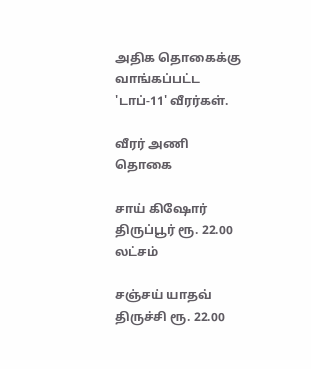அதிக தொகைக்கு வாங்கப்பட்ட 'டாப்-11' வீரர்கள்.

வீரர் அணி தொகை

சாய் கிஷோர் திருப்பூர் ரூ. 22.00 லட்சம்

சஞ்சய் யாதவ் திருச்சி ரூ. 22.00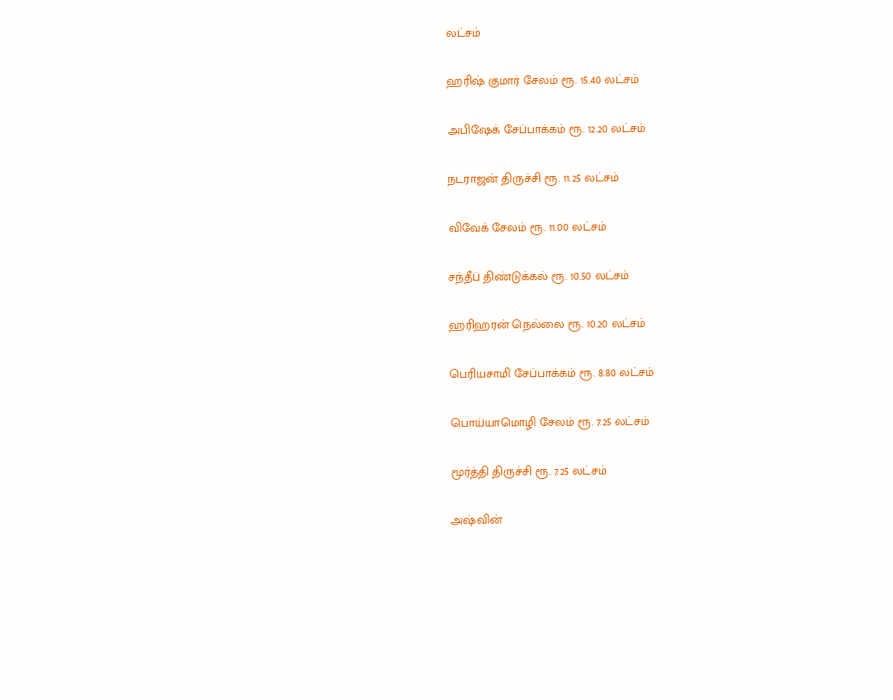லட்சம்

ஹரிஷ் குமார் சேலம் ரூ. 15.40 லட்சம்

அபிஷேக் சேப்பாக்கம் ரூ. 12.20 லட்சம்

நடராஜன் திருச்சி ரூ. 11.25 லட்சம்

விவேக் சேலம் ரூ. 11.00 லட்சம்

சந்தீப் திண்டுக்கல் ரூ. 10.50 லட்சம்

ஹரிஹரன் நெல்லை ரூ. 10.20 லட்சம்

பெரியசாமி சேப்பாக்கம் ரூ. 8.80 லட்சம்

பொய்யாமொழி சேலம் ரூ. 7.25 லட்சம்

மூர்த்தி திருச்சி ரூ. 7.25 லட்சம்

அஷ்வின்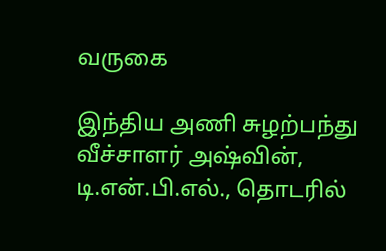வருகை

இந்திய அணி சுழற்பந்து வீச்சாளர் அஷ்வின், டி.என்.பி.எல்., தொடரில்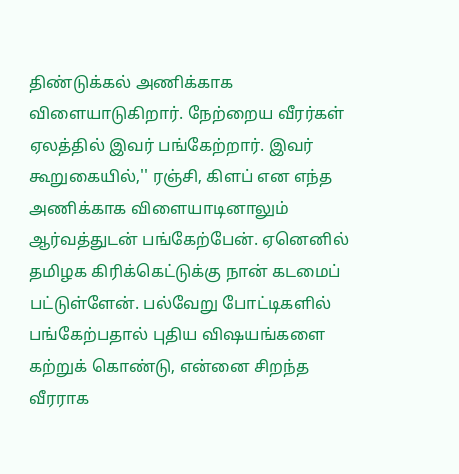திண்டுக்கல் அணிக்காக விளையாடுகிறார். நேற்றைய வீரர்கள் ஏலத்தில் இவர் பங்கேற்றார். இவர் கூறுகையில்,'' ரஞ்சி, கிளப் என எந்த அணிக்காக விளையாடினாலும் ஆர்வத்துடன் பங்கேற்பேன். ஏனெனில் தமிழக கிரிக்கெட்டுக்கு நான் கடமைப் பட்டுள்ளேன். பல்வேறு போட்டிகளில் பங்கேற்பதால் புதிய விஷயங்களை கற்றுக் கொண்டு, என்னை சிறந்த வீரராக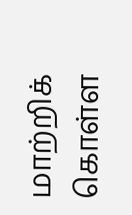மாற்றிக் கொள்ள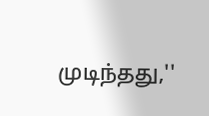முடிந்தது,''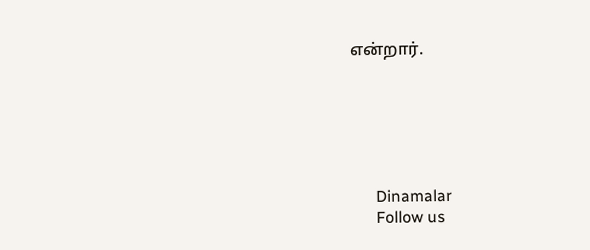என்றார்.






      Dinamalar
      Follow us